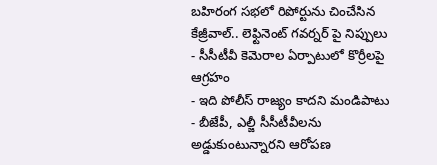బహిరంగ సభలో రిపోర్టును చించేసిన కేజ్రీవాల్.. లెఫ్టినెంట్ గవర్నర్ పై నిప్పులు
- సీసీటీవీ కెమెరాల ఏర్పాటులో కొర్రీలపై ఆగ్రహం
- ఇది పోలీస్ రాజ్యం కాదని మండిపాటు
- బీజేపీ, ఎల్జీ సీసీటీవీలను అడ్డుకుంటున్నారని ఆరోపణ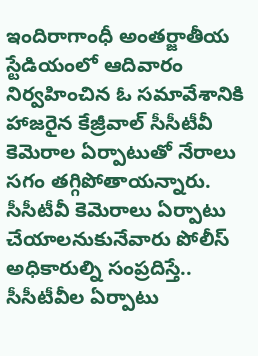ఇందిరాగాంధీ అంతర్జాతీయ స్టేడియంలో ఆదివారం నిర్వహించిన ఓ సమావేశానికి హాజరైన కేజ్రీవాల్ సీసీటీవీ కెమెరాల ఏర్పాటుతో నేరాలు సగం తగ్గిపోతాయన్నారు. సీసీటీవీ కెమెరాలు ఏర్పాటు చేయాలనుకునేవారు పోలీస్ అధికారుల్ని సంప్రదిస్తే.. సీసీటీవీల ఏర్పాటు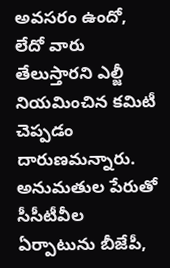అవసరం ఉందో, లేదో వారు తేలుస్తారని ఎల్జీ నియమించిన కమిటీ చెప్పడం దారుణమన్నారు. అనుమతుల పేరుతో సీసీటీవీల ఏర్పాటును బీజేపీ,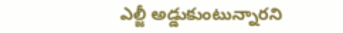ఎల్జీ అడ్డుకుంటున్నారని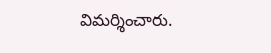విమర్శించారు.